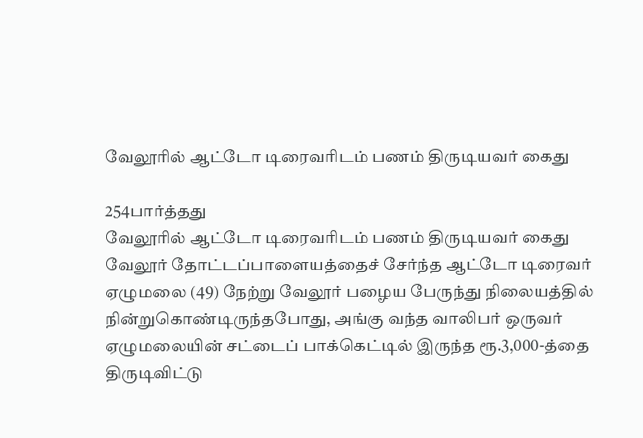வேலூரில் ஆட்டோ டிரைவரிடம் பணம் திருடியவர் கைது

254பார்த்தது
வேலூரில் ஆட்டோ டிரைவரிடம் பணம் திருடியவர் கைது
வேலூர் தோட்டப்பாளையத்தைச் சேர்ந்த ஆட்டோ டிரைவர் ஏழுமலை (49) நேற்று வேலூர் பழைய பேருந்து நிலையத்தில் நின்றுகொண்டிருந்தபோது, அங்கு வந்த வாலிபர் ஒருவர் ஏழுமலையின் சட்டைப் பாக்கெட்டில் இருந்த ரூ.3,000-த்தை திருடிவிட்டு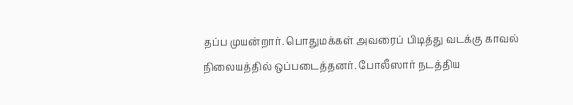தப்ப முயன்றார். பொதுமக்கள் அவரைப் பிடித்து வடக்கு காவல் நிலையத்தில் ஒப்படைத்தனர். போலீஸார் நடத்திய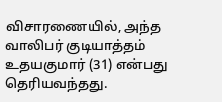விசாரணையில், அந்த வாலிபர் குடியாத்தம் உதயகுமார் (31) என்பது தெரியவந்தது.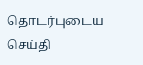தொடர்புடைய செய்தி